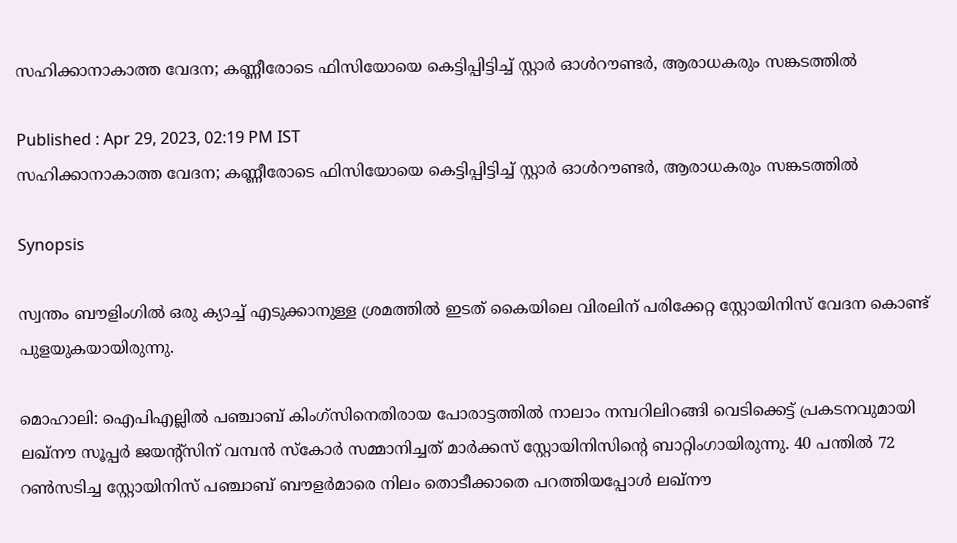സഹിക്കാനാകാത്ത വേദന; കണ്ണീരോടെ ഫിസിയോയെ കെട്ടിപ്പിട്ടിച്ച് സ്റ്റാർ ഓള്‍റൗണ്ടര്‍, ആരാധകരും സങ്കടത്തിൽ

Published : Apr 29, 2023, 02:19 PM IST
സഹിക്കാനാകാത്ത വേദന; കണ്ണീരോടെ ഫിസിയോയെ കെട്ടിപ്പിട്ടിച്ച് സ്റ്റാർ ഓള്‍റൗണ്ടര്‍, ആരാധകരും സങ്കടത്തിൽ

Synopsis

സ്വന്തം ബൗളിംഗില്‍ ഒരു ക്യാച്ച് എടുക്കാനുള്ള ശ്രമത്തില്‍ ഇടത് കൈയിലെ വിരലിന് പരിക്കേറ്റ സ്റ്റോയിനിസ് വേദന കൊണ്ട് പുളയുകയായിരുന്നു.

മൊഹാലി: ഐപിഎല്ലില്‍ പഞ്ചാബ് കിംഗ്സിനെതിരായ പോരാട്ടത്തില്‍ നാലാം നമ്പറിലിറങ്ങി വെടിക്കെട്ട് പ്രകടനവുമായി ലഖ്നൗ സൂപ്പര്‍ ജയന്‍റ്സിന് വമ്പന്‍ സ്കോര്‍ സമ്മാനിച്ചത് മാര്‍ക്കസ് സ്റ്റോയിനിസിന്‍റെ ബാറ്റിംഗായിരുന്നു. 40 പന്തില്‍ 72 റണ്‍സടിച്ച സ്റ്റോയിനിസ് പഞ്ചാബ് ബൗളര്‍മാരെ നിലം തൊടീക്കാതെ പറത്തിയപ്പോള്‍ ലഖ്നൗ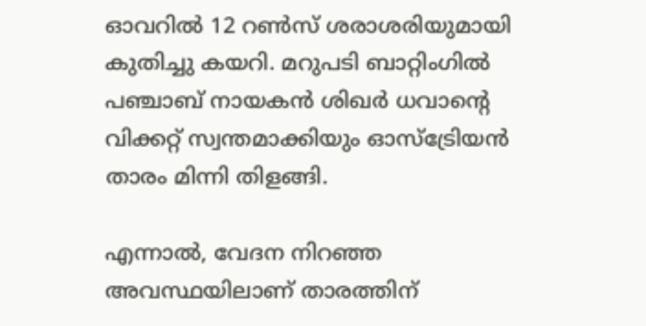ഓവറില്‍ 12 റണ്‍സ് ശരാശരിയുമായി കുതിച്ചു കയറി. മറുപടി ബാറ്റിംഗില്‍ പഞ്ചാബ് നായകൻ ശിഖര്‍ ധവാന്‍റെ വിക്കറ്റ് സ്വന്തമാക്കിയും ഓസ്ട്രേിയൻ താരം മിന്നി തിളങ്ങി.

എന്നാല്‍, വേദന നിറഞ്ഞ അവസ്ഥയിലാണ് താരത്തിന്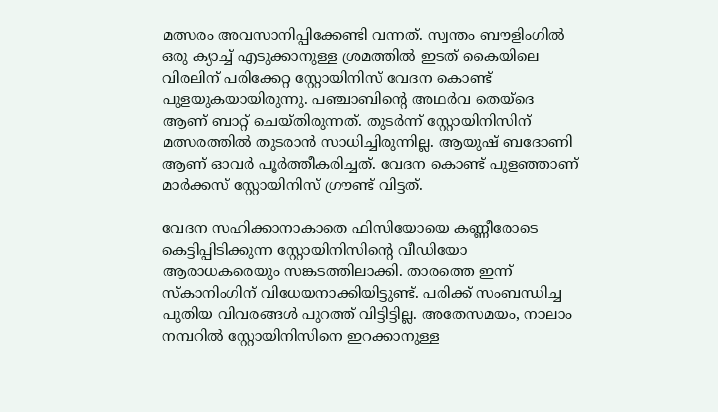മത്സരം അവസാനിപ്പിക്കേണ്ടി വന്നത്. സ്വന്തം ബൗളിംഗില്‍ ഒരു ക്യാച്ച് എടുക്കാനുള്ള ശ്രമത്തില്‍ ഇടത് കൈയിലെ വിരലിന് പരിക്കേറ്റ സ്റ്റോയിനിസ് വേദന കൊണ്ട് പുളയുകയായിരുന്നു. പഞ്ചാബിന്‍റെ അഥര്‍വ തെയ്ദെ ആണ് ബാറ്റ് ചെയ്തിരുന്നത്. തുടര്‍ന്ന് സ്റ്റോയിനിസിന് മത്സരത്തില്‍ തുടരാൻ സാധിച്ചിരുന്നില്ല. ആയുഷ് ബദോണി ആണ് ഓവര്‍ പൂര്‍ത്തീകരിച്ചത്. വേദന കൊണ്ട് പുളഞ്ഞാണ് മാര്‍ക്കസ് സ്റ്റോയിനിസ് ഗ്രൗണ്ട് വിട്ടത്.

വേദന സഹിക്കാനാകാതെ ഫിസിയോയെ കണ്ണീരോടെ കെട്ടിപ്പിടിക്കുന്ന സ്റ്റോയിനിസിന്‍റെ വീഡിയോ ആരാധകരെയും സങ്കടത്തിലാക്കി. താരത്തെ ഇന്ന് സ്കാനിംഗിന് വിധേയനാക്കിയിട്ടുണ്ട്. പരിക്ക് സംബന്ധിച്ച പുതിയ വിവരങ്ങള്‍ പുറത്ത് വിട്ടിട്ടില്ല. അതേസമയം, നാലാം നമ്പറില്‍ സ്റ്റോയിനിസിനെ ഇറക്കാനുള്ള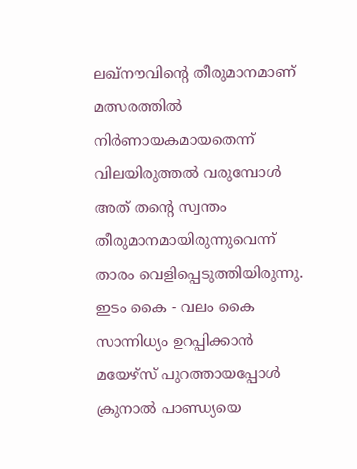ലഖ്നൗവിന്‍റെ തീരുമാനമാണ് മത്സരത്തില്‍ നിര്‍ണായകമായതെന്ന് വിലയിരുത്തല്‍ വരുമ്പോള്‍ അത് തന്‍റെ സ്വന്തം തീരുമാനമായിരുന്നുവെന്ന് താരം വെളിപ്പെടുത്തിയിരുന്നു. ഇടം കൈ - വലം കൈ സാന്നിധ്യം ഉറപ്പിക്കാന്‍ മയേഴ്സ് പുറത്തായപ്പോള്‍ ക്രുനാല്‍ പാണ്ഡ്യയെ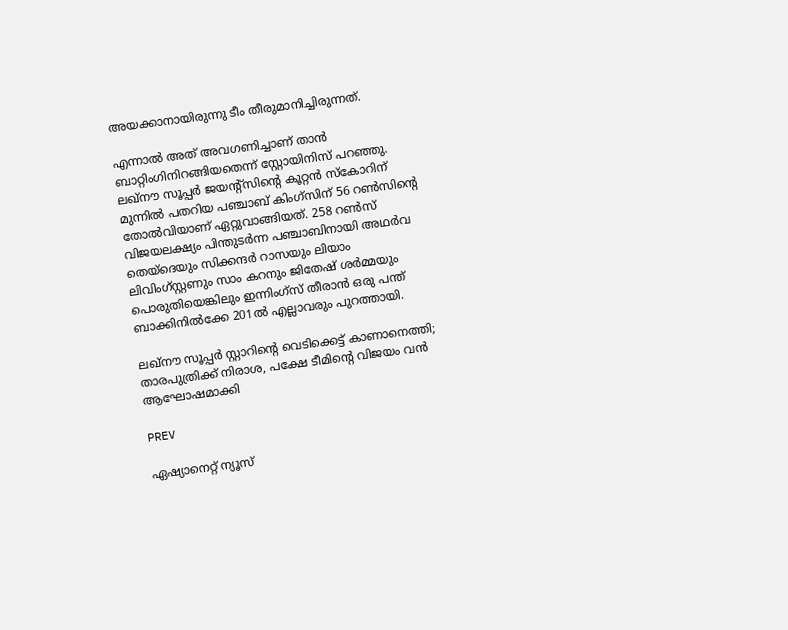അയക്കാനായിരുന്നു ടീം തീരുമാനിച്ചിരുന്നത്.

എന്നാല്‍ അത് അവഗണിച്ചാണ് താന്‍ ബാറ്റിംഗിനിറങ്ങിയതെന്ന് സ്റ്റോയിനിസ് പറഞ്ഞു. ലഖ്‌നൗ സൂപ്പര്‍ ജയന്‍റ്‌സിന്‍റെ കൂറ്റന്‍ സ്കോറിന് മുന്നില്‍ പതറിയ പഞ്ചാബ് കിംഗ്സിന് 56 റണ്‍സിന്‍റെ തോല്‍വിയാണ് ഏറ്റുവാങ്ങിയത്. 258 റണ്‍സ് വിജയലക്ഷ്യം പിന്തുടർന്ന പഞ്ചാബിനായി അഥർവ തെയ്ദെയും സിക്കന്ദർ റാസയും ലിയാം ലിവിംഗ്സ്റ്റണും സാം കറനും ജിതേഷ് ശർമ്മയും പൊരുതിയെങ്കിലും ഇന്നിംഗ്സ് തീരാന്‍ ഒരു പന്ത് ബാക്കിനില്‍ക്കേ 201ല്‍ എല്ലാവരും പുറത്തായി.

ലഖ്നൗ സൂപ്പര്‍ സ്റ്റാറിന്‍റെ വെടിക്കെട്ട് കാണാനെത്തി; താരപുത്രിക്ക് നിരാശ, പക്ഷേ ടീമിന്‍റെ വിജയം വൻ ആഘോഷമാക്കി

PREV

ഏഷ്യാനെറ്റ് ന്യൂസ്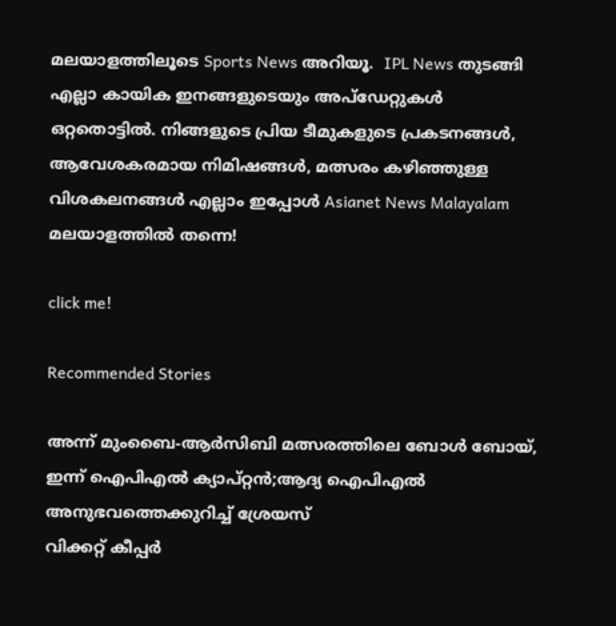മലയാളത്തിലൂടെ Sports News അറിയൂ.  IPL News തുടങ്ങി എല്ലാ കായിക ഇനങ്ങളുടെയും അപ്‌ഡേറ്റുകൾ ഒറ്റതൊട്ടിൽ. നിങ്ങളുടെ പ്രിയ ടീമുകളുടെ പ്രകടനങ്ങൾ, ആവേശകരമായ നിമിഷങ്ങൾ, മത്സരം കഴിഞ്ഞുള്ള വിശകലനങ്ങൾ എല്ലാം ഇപ്പോൾ Asianet News Malayalam മലയാളത്തിൽ തന്നെ!

click me!

Recommended Stories

അന്ന് മുംബൈ-ആര്‍സിബി മത്സരത്തിലെ ബോൾ ബോയ്, ഇന്ന് ഐപിഎല്‍ ക്യാപ്റ്റന്‍;ആദ്യ ഐപിഎൽ അനുഭവത്തെക്കുറിച്ച് ശ്രേയസ്
വിക്കറ്റ് കീപ്പര്‍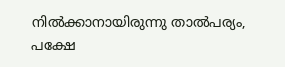നില്‍ക്കാനായിരുന്നു താല്‍പര്യം, പക്ഷേ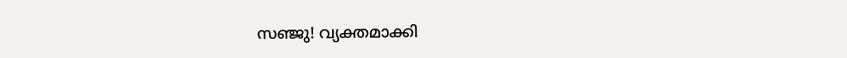സഞ്ജു! വ്യക്തമാക്കി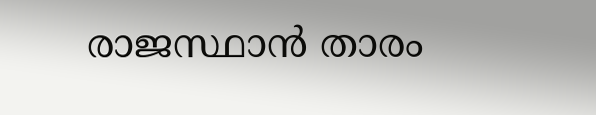രാജസ്ഥാന്‍ താരം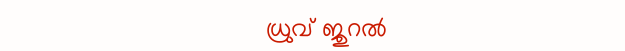ധ്രുവ് ജുറല്‍